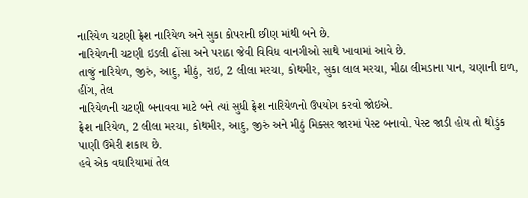નારિયેળ ચટણી ફ્રેશ નારિયેળ અને સુકા કોપરાની છીણ માંથી બને છે.
નારિયેળની ચટણી ઇડલી ઢોંસા અને પરાઠા જેવી વિવિધ વાનગીઓ સાથે ખાવામાં આવે છે.
તાજું નારિયેળ, જીરું, આદુ, મીઠું, રાઇ, 2 લીલા મરચા, કોથમીર, સુકા લાલ મરચા, મીઠા લીમડાના પાન, ચણાની દાળ, હીંગ, તેલ
નારિયેળની ચટણી બનાવવા માટે બને ત્યાં સુધી ફ્રેશ નારિયેળનો ઉપયોગ કરવો જોઇએ.
ફ્રેશ નારિયેળ, 2 લીલા મરચા, કોથમીર, આદુ, જીરું અને મીઠું મિક્સર જારમાં પેસ્ટ બનાવો. પેસ્ટ જાડી હોય તો થોડુંક પાણી ઉમેરી શકાય છે.
હવે એક વઘારિયામાં તેલ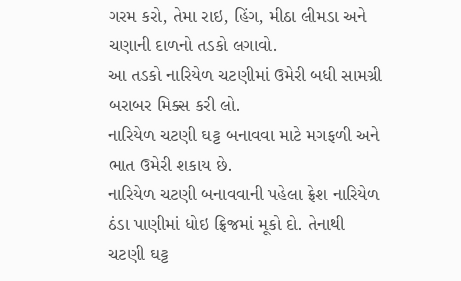ગરમ કરો, તેમા રાઇ, હિંગ, મીઠા લીમડા અને ચણાની દાળનો તડકો લગાવો.
આ તડકો નારિયેળ ચટણીમાં ઉમેરી બધી સામગ્રી બરાબર મિક્સ કરી લો.
નારિયેળ ચટણી ઘટ્ટ બનાવવા માટે મગફળી અને ભાત ઉમેરી શકાય છે.
નારિયેળ ચટણી બનાવવાની પહેલા ફ્રેશ નારિયેળ ઠંડા પાણીમાં ધોઇ ફ્રિજમાં મૂકો દો. તેનાથી ચટણી ઘટ્ટ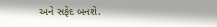અને સફેદ બનશે.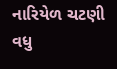નારિયેળ ચટણી વધુ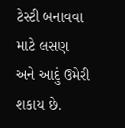ટેસ્ટી બનાવવા માટે લસણ અને આદું ઉમેરી શકાય છે.